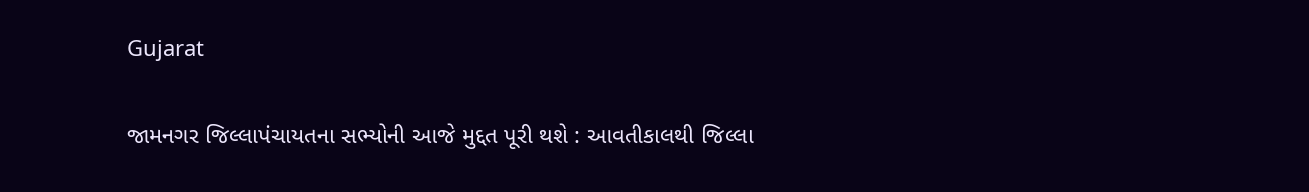Gujarat

જામનગર જિલ્લાપંચાયતના સભ્યોની આજે મુદ્દત પૂરી થશે : આવતીકાલથી જિલ્લા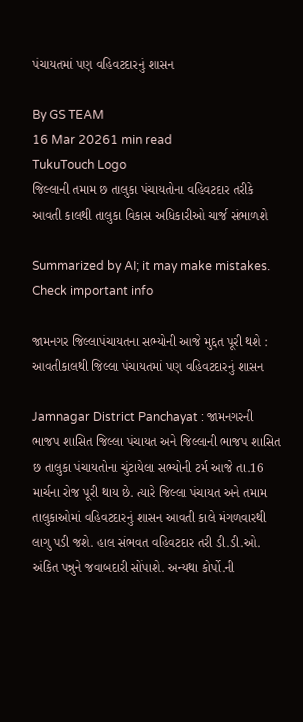પંચાયતમાં પણ વહિવટદારનું શાસન

By GS TEAM
16 Mar 20261 min read
TukuTouch Logo
જિલ્લાની તમામ છ તાલુકા પંચાયતોના વહિવટદાર તરીકે આવતી કાલથી તાલુકા વિકાસ અધિકારીઓ ચાર્જ સંભાળશે

Summarized by AI; it may make mistakes. Check important info

જામનગર જિલ્લાપંચાયતના સભ્યોની આજે મુદ્દત પૂરી થશે : આવતીકાલથી જિલ્લા પંચાયતમાં પણ વહિવટદારનું શાસન

Jamnagar District Panchayat : જામનગરની ભાજપ શાસિત જિલ્લા પંચાયત અને જિલ્લાની ભાજપ શાસિત છ તાલુકા પંચાયતોના ચુંટાયેલા સભ્યોની ટર્મ આજે તા.16 માર્ચના રોજ પૂરી થાય છે. ત્યારે જિલ્લા પંચાયત અને તમામ તાલુકાઓમાં વહિવટદારનું શાસન આવતી કાલે મંગળવારથી લાગુ પડી જશે. હાલ સંભવત વહિવટદાર તરી ડી.ડી.ઓ. અંકિત પન્નુને જવાબદારી સોંપાશે. અન્યથા કોર્પો.ની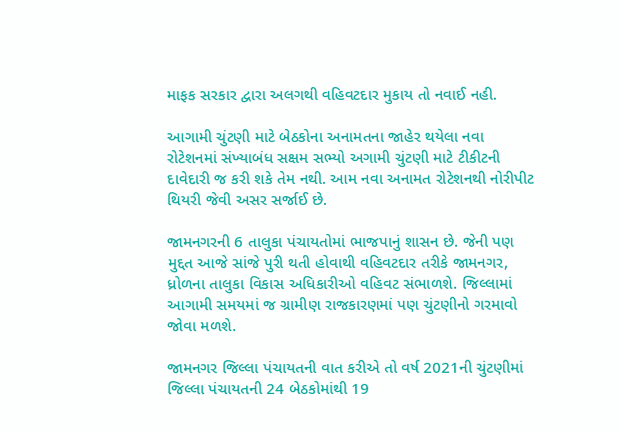માફક સરકાર દ્વારા અલગથી વહિવટદાર મુકાય તો નવાઈ નહી.

આગામી ચુંટણી માટે બેઠકોના અનામતના જાહેર થયેલા નવા રોટેશનમાં સંખ્યાબંધ સક્ષમ સભ્યો અગામી ચુંટણી માટે ટીકીટની દાવેદારી જ કરી શકે તેમ નથી. આમ નવા અનામત રોટેશનથી નોરીપીટ થિયરી જેવી અસર સર્જાઈ છે.

જામનગરની 6 તાલુકા પંચાયતોમાં ભાજપાનું શાસન છે. જેની પણ મુદ્દત આજે સાંજે પુરી થતી હોવાથી વહિવટદાર તરીકે જામનગર, ધ્રોળના તાલુકા વિકાસ અધિકારીઓ વહિવટ સંભાળશે. જિલ્લામાં આગામી સમયમાં જ ગ્રામીણ રાજકારણમાં પણ ચુંટણીનો ગરમાવો જોવા મળશે.

જામનગર જિલ્લા પંચાયતની વાત કરીએ તો વર્ષ 2021ની ચુંટણીમાં જિલ્લા પંચાયતની 24 બેઠકોમાંથી 19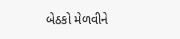બેઠકો મેળવીને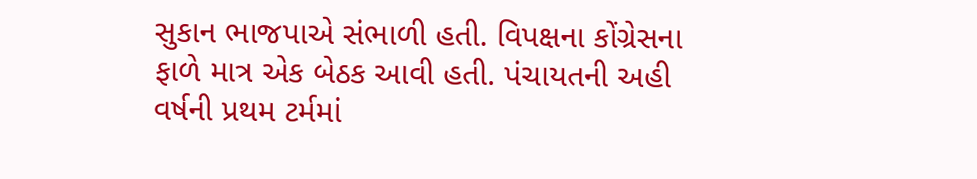સુકાન ભાજપાએ સંભાળી હતી. વિપક્ષના કોંગ્રેસના ફાળે માત્ર એક બેઠક આવી હતી. પંચાયતની અહી વર્ષની પ્રથમ ટર્મમાં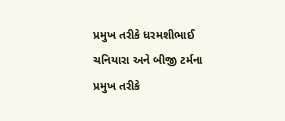પ્રમુખ તરીકે ધરમશીભાઈ ચનિયારા અને બીજી ટર્મના પ્રમુખ તરીકે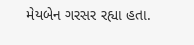મેયબેન ગરસર રહ્યા હતા.